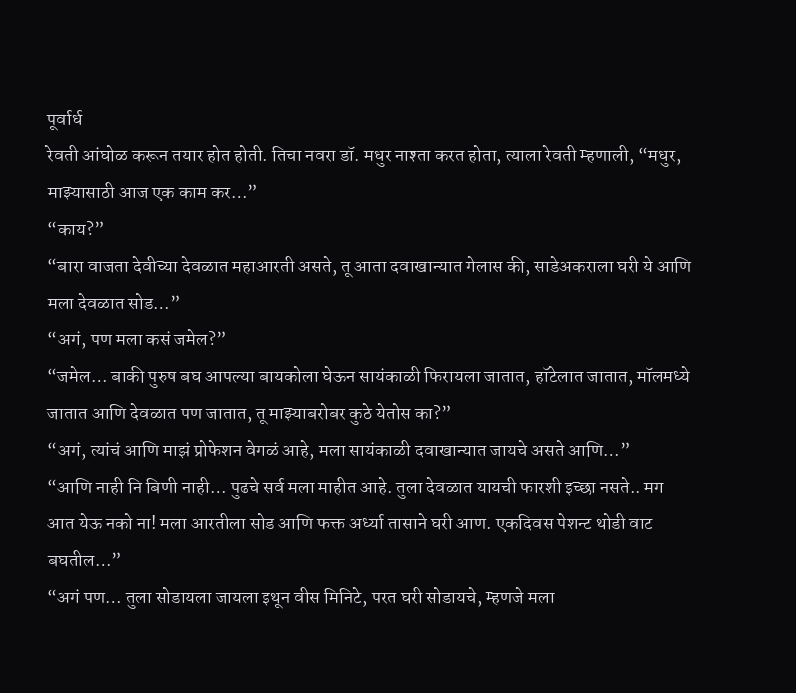पूर्वार्ध
रेवती आंघोळ करून तयार होत होती. तिचा नवरा डॉ. मधुर नाश्ता करत होता, त्याला रेवती म्हणाली, “मधुर, माझ्यासाठी आज एक काम कर…”
“काय?”
“बारा वाजता देवीच्या देवळात महाआरती असते, तू आता दवाखान्यात गेलास की, साडेअकराला घरी ये आणि मला देवळात सोड…”
“अगं, पण मला कसं जमेल?”
“जमेल… बाकी पुरुष बघ आपल्या बायकोला घेऊन सायंकाळी फिरायला जातात, हॉटेलात जातात, मॉलमध्ये जातात आणि देवळात पण जातात, तू माझ्याबरोबर कुठे येतोस का?”
“अगं, त्यांचं आणि माझं प्रोफेशन वेगळं आहे, मला सायंकाळी दवाखान्यात जायचे असते आणि…”
“आणि नाही नि बिणी नाही… पुढचे सर्व मला माहीत आहे. तुला देवळात यायची फारशी इच्छा नसते.. मग आत येऊ नको ना! मला आरतीला सोड आणि फक्त अर्ध्या तासाने घरी आण. एकदिवस पेशन्ट थोडी वाट बघतील…”
“अगं पण… तुला सोडायला जायला इथून वीस मिनिटे, परत घरी सोडायचे, म्हणजे मला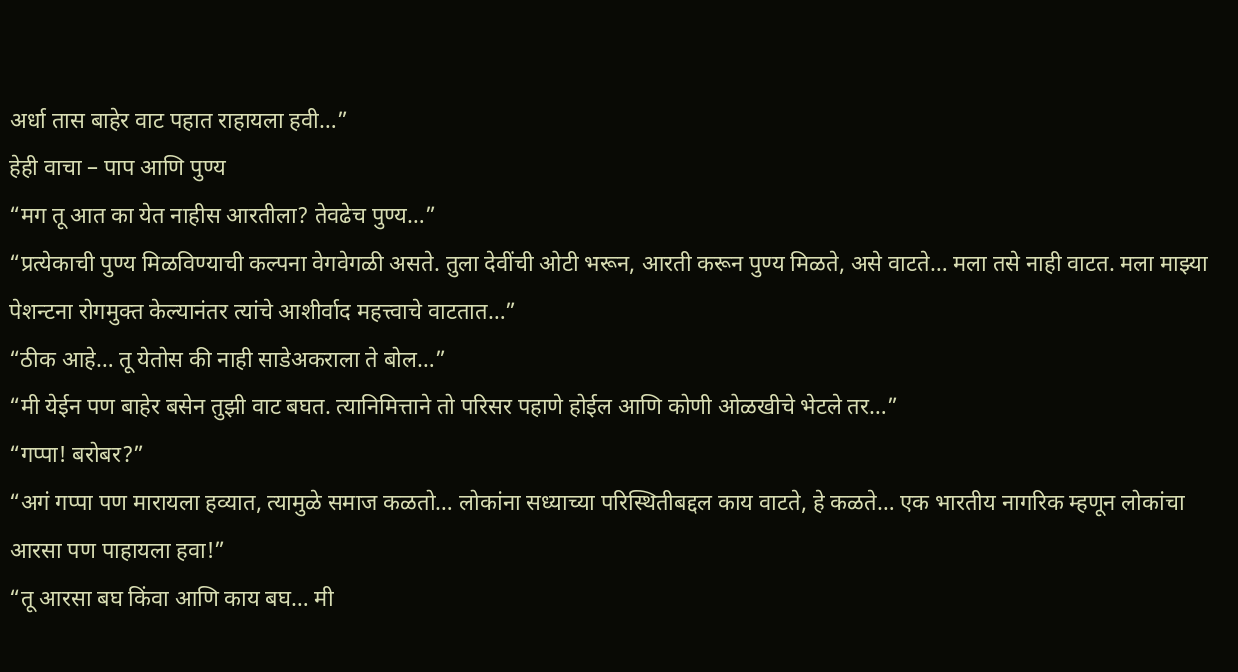अर्धा तास बाहेर वाट पहात राहायला हवी…”
हेही वाचा – पाप आणि पुण्य
“मग तू आत का येत नाहीस आरतीला? तेवढेच पुण्य…”
“प्रत्येकाची पुण्य मिळविण्याची कल्पना वेगवेगळी असते. तुला देवींची ओटी भरून, आरती करून पुण्य मिळते, असे वाटते… मला तसे नाही वाटत. मला माझ्या पेशन्टना रोगमुक्त केल्यानंतर त्यांचे आशीर्वाद महत्त्वाचे वाटतात…”
“ठीक आहे… तू येतोस की नाही साडेअकराला ते बोल…”
“मी येईन पण बाहेर बसेन तुझी वाट बघत. त्यानिमित्ताने तो परिसर पहाणे होईल आणि कोणी ओळखीचे भेटले तर…”
“गप्पा! बरोबर?”
“अगं गप्पा पण मारायला हव्यात, त्यामुळे समाज कळतो… लोकांना सध्याच्या परिस्थितीबद्दल काय वाटते, हे कळते… एक भारतीय नागरिक म्हणून लोकांचा आरसा पण पाहायला हवा!”
“तू आरसा बघ किंवा आणि काय बघ… मी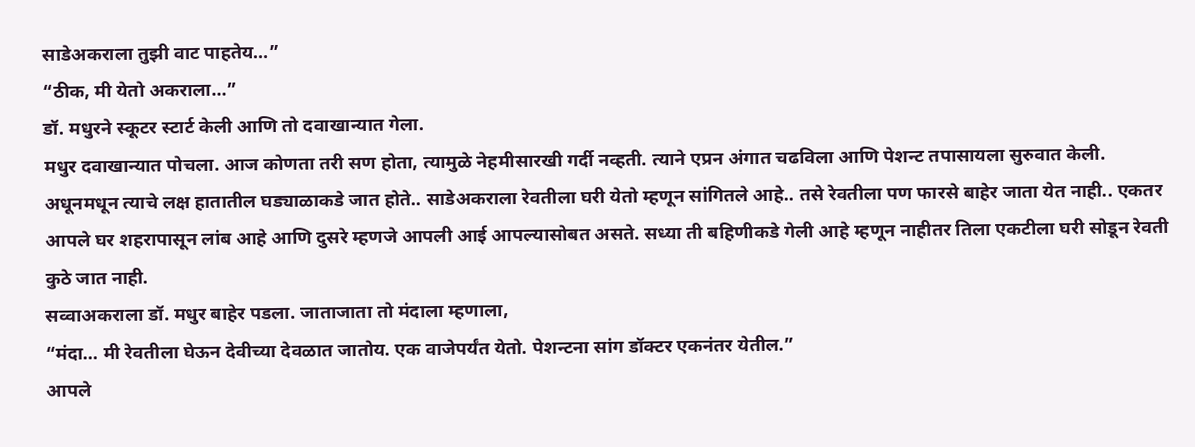साडेअकराला तुझी वाट पाहतेय…”
“ठीक, मी येतो अकराला…”
डॉ. मधुरने स्कूटर स्टार्ट केली आणि तो दवाखान्यात गेला.
मधुर दवाखान्यात पोचला. आज कोणता तरी सण होता, त्यामुळे नेहमीसारखी गर्दी नव्हती. त्याने एप्रन अंगात चढविला आणि पेशन्ट तपासायला सुरुवात केली. अधूनमधून त्याचे लक्ष हातातील घड्याळाकडे जात होते.. साडेअकराला रेवतीला घरी येतो म्हणून सांगितले आहे.. तसे रेवतीला पण फारसे बाहेर जाता येत नाही.. एकतर आपले घर शहरापासून लांब आहे आणि दुसरे म्हणजे आपली आई आपल्यासोबत असते. सध्या ती बहिणीकडे गेली आहे म्हणून नाहीतर तिला एकटीला घरी सोडून रेवती कुठे जात नाही.
सव्वाअकराला डॉ. मधुर बाहेर पडला. जाताजाता तो मंदाला म्हणाला,
“मंदा… मी रेवतीला घेऊन देवीच्या देवळात जातोय. एक वाजेपर्यंत येतो. पेशन्टना सांग डॉक्टर एकनंतर येतील.”
आपले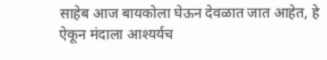साहेब आज बायकोला घेऊन देवळात जात आहेत, हे ऐकून मंदाला आश्यर्यच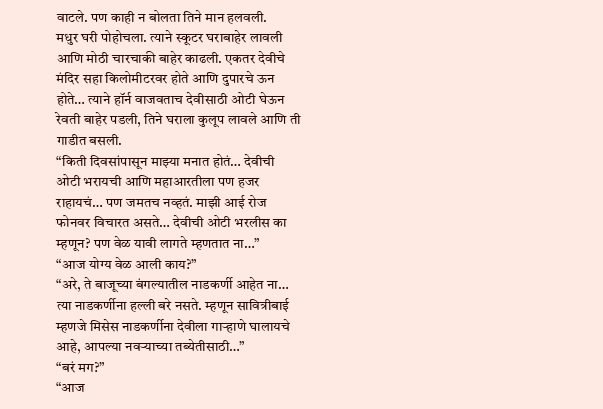वाटले. पण काही न बोलता तिने मान हलवली.
मधुर घरी पोहोचला. त्याने स्कूटर घराबाहेर लावली आणि मोठी चारचाकी बाहेर काढली. एकतर देवीचे मंदिर सहा किलोमीटरवर होते आणि दुपारचे ऊन होते… त्याने हॉर्न वाजवताच देवीसाठी ओटी घेऊन रेवती बाहेर पडली, तिने घराला कुलूप लावले आणि ती गाडीत बसली.
“किती दिवसांपासून माझ्या मनात होतं… देवीची ओटी भरायची आणि महाआरतीला पण हजर राहायचं… पण जमतच नव्हतं. माझी आई रोज फोनवर विचारत असते… देवीची ओटी भरलीस का म्हणून? पण वेळ यावी लागते म्हणतात ना…”
“आज योग्य वेळ आली काय?”
“अरे, ते बाजूच्या बंगल्यातील नाडकर्णी आहेत ना… त्या नाडकर्णीना हल्ली बरे नसते. म्हणून सावित्रीबाई म्हणजे मिसेस नाडकर्णीना देवीला गाऱ्हाणे घालायचे आहे, आपल्या नवऱ्याच्या तब्येतीसाठी…”
“बरं मग?”
“आज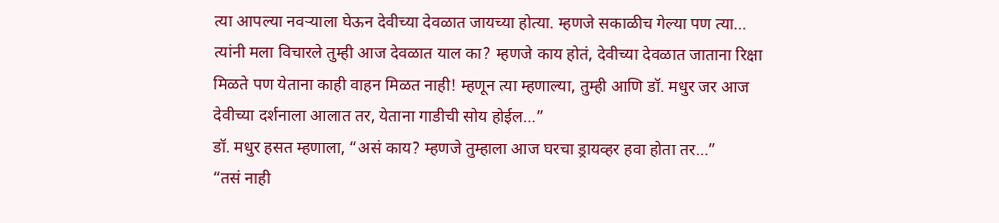त्या आपल्या नवऱ्याला घेऊन देवीच्या देवळात जायच्या होत्या. म्हणजे सकाळीच गेल्या पण त्या… त्यांनी मला विचारले तुम्ही आज देवळात याल का? म्हणजे काय होतं, देवीच्या देवळात जाताना रिक्षा मिळते पण येताना काही वाहन मिळत नाही! म्हणून त्या म्हणाल्या, तुम्ही आणि डॉ. मधुर जर आज देवीच्या दर्शनाला आलात तर, येताना गाडीची सोय होईल…”
डॉ. मधुर हसत म्हणाला, “असं काय? म्हणजे तुम्हाला आज घरचा ड्रायव्हर हवा होता तर…”
“तसं नाही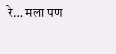रे… मला पण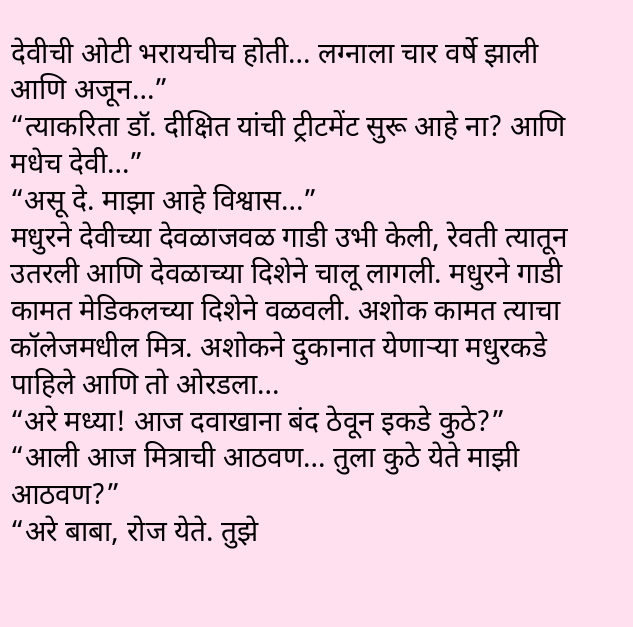देवीची ओटी भरायचीच होती… लग्नाला चार वर्षे झाली आणि अजून…”
“त्याकरिता डॉ. दीक्षित यांची ट्रीटमेंट सुरू आहे ना? आणि मधेच देवी…”
“असू दे. माझा आहे विश्वास…”
मधुरने देवीच्या देवळाजवळ गाडी उभी केली, रेवती त्यातून उतरली आणि देवळाच्या दिशेने चालू लागली. मधुरने गाडी कामत मेडिकलच्या दिशेने वळवली. अशोक कामत त्याचा कॉलेजमधील मित्र. अशोकने दुकानात येणाऱ्या मधुरकडे पाहिले आणि तो ओरडला…
“अरे मध्या! आज दवाखाना बंद ठेवून इकडे कुठे?”
“आली आज मित्राची आठवण… तुला कुठे येते माझी आठवण?”
“अरे बाबा, रोज येते. तुझे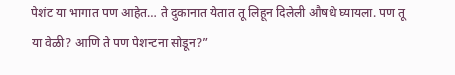पेशंट या भागात पण आहेत… ते दुकानात येतात तू लिहून दिलेली औषधे घ्यायला. पण तू या वेळी? आणि ते पण पेशन्टना सोडून?”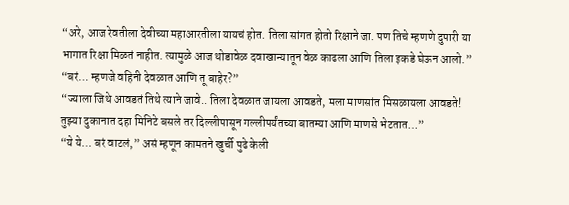“अरे, आज रेवतीला देवीच्या महाआरतीला यायचं होत. तिला सांगत होतो रिक्षाने जा. पण तिचे म्हणणे दुपारी या भागात रिक्षा मिळतं नाहीत. त्यामुळे आज थोडावेळ दवाखान्यातून वेळ काढला आणि तिला इकडे घेऊन आलो.”
“बरं… म्हणजे वहिनी देवळात आणि तू बाहेर?”
“ज्याला जिथे आवडतं तिथे त्याने जावे.. तिला देवळात जायला आवडते, मला माणसांत मिसळायला आवडते! तुझ्या दुकानात दहा मिनिटे बसले तर दिल्लीपासून गल्लीपर्यंतच्या बातम्या आणि माणसे भेटतात…”
“ये ये… बरं वाटलं,” असं म्हणून कामतने खुर्ची पुढे केली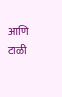आणि टाळी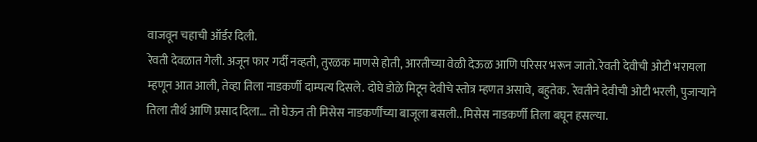वाजवून चहाची ऑर्डर दिली.
रेवती देवळात गेली. अजून फार गर्दी नव्हती, तुरळक माणसे होती, आरतीच्या वेळी देऊळ आणि परिसर भरून जातो. रेवती देवीची ओटी भरायला म्हणून आत आली, तेव्हा तिला नाडकर्णी दाम्पत्य दिसले. दोघे डोळे मिटून देवीचे स्तोत्र म्हणत असावे, बहुतेक. रेवतीने देवीची ओटी भरली, पुजाऱ्याने तिला तीर्थ आणि प्रसाद दिला… तो घेऊन ती मिसेस नाडकर्णींच्या बाजूला बसली.. मिसेस नाडकर्णी तिला बघून हसल्या.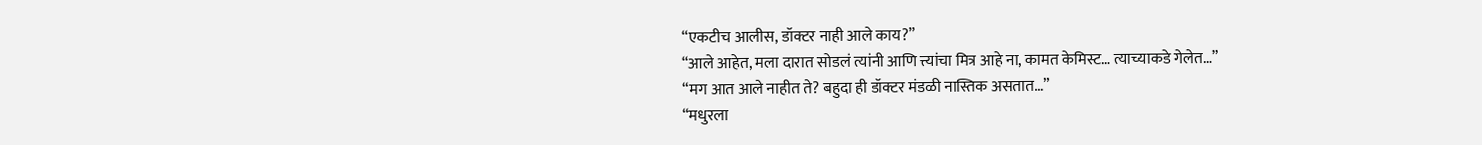“एकटीच आलीस, डॉक्टर नाही आले काय?”
“आले आहेत, मला दारात सोडलं त्यांनी आणि त्त्यांचा मित्र आहे ना, कामत केमिस्ट… त्याच्याकडे गेलेत…”
“मग आत आले नाहीत ते? बहुदा ही डॉक्टर मंडळी नास्तिक असतात…”
“मधुरला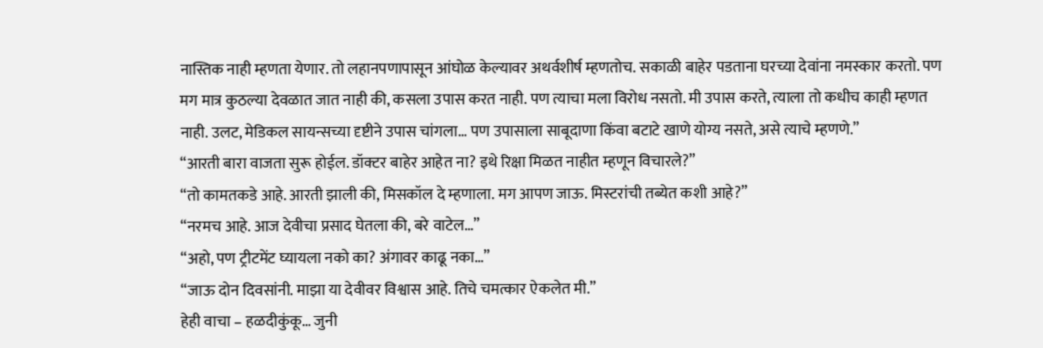नास्तिक नाही म्हणता येणार. तो लहानपणापासून आंघोळ केल्यावर अथर्वशीर्ष म्हणतोच. सकाळी बाहेर पडताना घरच्या देवांना नमस्कार करतो. पण मग मात्र कुठल्या देवळात जात नाही की, कसला उपास करत नाही. पण त्याचा मला विरोध नसतो. मी उपास करते, त्याला तो कधीच काही म्हणत नाही. उलट, मेडिकल सायन्सच्या दृष्टीने उपास चांगला… पण उपासाला साबूदाणा किंवा बटाटे खाणे योग्य नसते, असे त्याचे म्हणणे.”
“आरती बारा वाजता सुरू होईल. डॉक्टर बाहेर आहेत ना? इथे रिक्षा मिळत नाहीत म्हणून विचारले?”
“तो कामतकडे आहे. आरती झाली की, मिसकॉल दे म्हणाला. मग आपण जाऊ. मिस्टरांची तब्येत कशी आहे?”
“नरमच आहे. आज देवीचा प्रसाद घेतला की, बरे वाटेल…”
“अहो, पण ट्रीटमेंट घ्यायला नको का? अंगावर काढू नका…”
“जाऊ दोन दिवसांनी. माझा या देवीवर विश्वास आहे. तिचे चमत्कार ऐकलेत मी.”
हेही वाचा – हळदीकुंकू… जुनी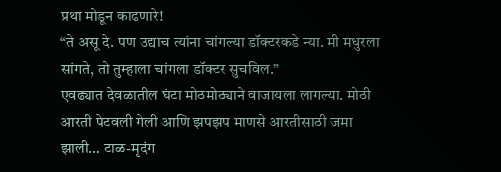प्रथा मोडून काढणारे!
“ते असू दे. पण उद्याच त्यांना चांगल्या डॉक्टरकडे न्या. मी मधुरला सांगते, तो तुम्हाला चांगला डॉक्टर सुचविल.”
एवढ्यात देवळातील घंटा मोठमोठ्याने वाजायला लागल्या. मोठी आरती पेटवली गेली आणि झपझप माणसे आरतीसाठी जमा झाली… टाळ-मृदंग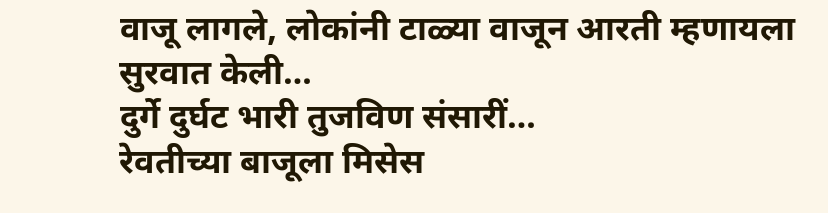वाजू लागले, लोकांनी टाळ्या वाजून आरती म्हणायला सुरवात केली…
दुर्गे दुर्घट भारी तुजविण संसारीं…
रेवतीच्या बाजूला मिसेस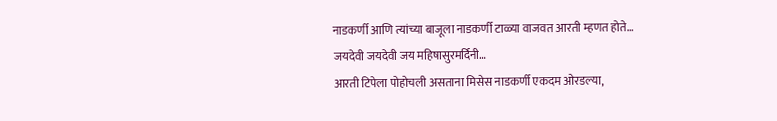नाडकर्णी आणि त्यांच्या बाजूला नाडकर्णी टाळ्या वाजवत आरती म्हणत होते…
जयदेवी जयदेवी जय महिषासुरमर्दिनी…
आरती टिपेला पोहोचली असताना मिसेस नाडकर्णी एकदम ओरडल्या,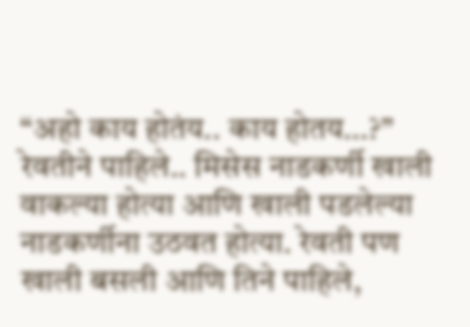“अहो काय होतंय.. काय होतय…?”
रेवतीने पाहिले.. मिसेस नाडकर्णी खाली वाकल्या होत्या आणि खाली पडलेल्या नाडकर्णीना उठवत होत्या. रेवती पण खाली बसली आणि तिने पाहिले,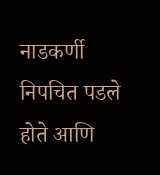नाडकर्णी निपचित पडले होते आणि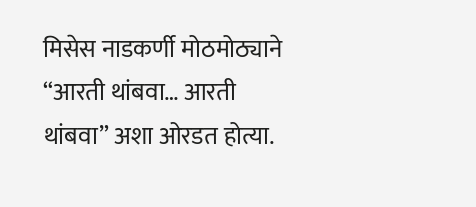मिसेस नाडकर्णी मोठमोठ्याने “आरती थांबवा… आरती थांबवा” अशा ओरडत होत्या.